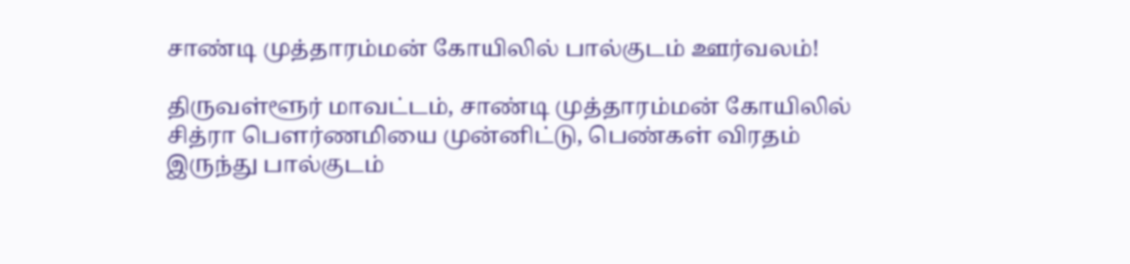சாண்டி முத்தாரம்மன் கோயிலில் பால்குடம் ஊர்வலம்!

திருவள்ளூர் மாவட்டம், சாண்டி முத்தாரம்மன் கோயிலில் சித்ரா பௌர்ணமியை முன்னிட்டு, பெண்கள் விரதம் இருந்து பால்குடம்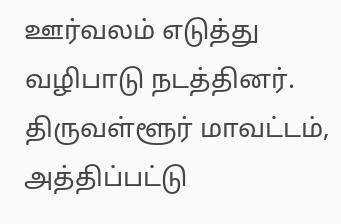ஊர்வலம் எடுத்து வழிபாடு நடத்தினர். திருவள்ளூர் மாவட்டம், அத்திப்பட்டு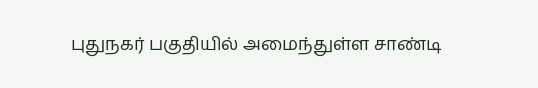புதுநகர் பகுதியில் அமைந்துள்ள சாண்டி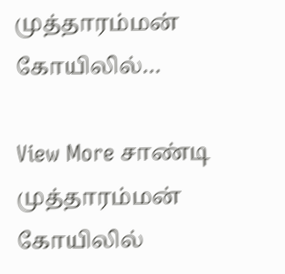முத்தாரம்மன் கோயிலில்…

View More சாண்டி முத்தாரம்மன் கோயிலில்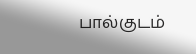பால்குடம்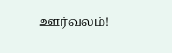ஊர்வலம்!